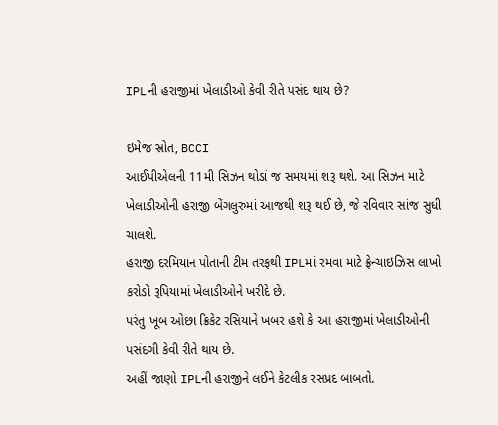IPLની હરાજીમાં ખેલાડીઓ કેવી રીતે પસંદ થાય છે?

ઇમેજ સ્રોત, BCCI
આઈપીએલની 11મી સિઝન થોડાં જ સમયમાં શરૂ થશે. આ સિઝન માટે ખેલાડીઓની હરાજી બેંગલુરુમાં આજથી શરૂ થઈ છે, જે રવિવાર સાંજ સુધી ચાલશે.
હરાજી દરમિયાન પોતાની ટીમ તરફથી IPLમાં રમવા માટે ફ્રેન્ચાઇઝિસ લાખો કરોડો રૂપિયામાં ખેલાડીઓને ખરીદે છે.
પરંતુ ખૂબ ઓછા ક્રિકેટ રસિયાને ખબર હશે કે આ હરાજીમાં ખેલાડીઓની પસંદગી કેવી રીતે થાય છે.
અહીં જાણો IPLની હરાજીને લઈને કેટલીક રસપ્રદ બાબતો.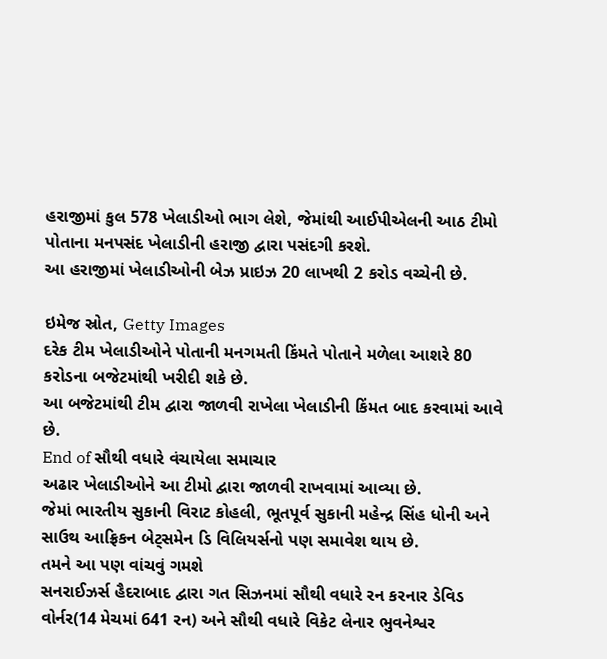હરાજીમાં કુલ 578 ખેલાડીઓ ભાગ લેશે, જેમાંથી આઈપીએલની આઠ ટીમો પોતાના મનપસંદ ખેલાડીની હરાજી દ્વારા પસંદગી કરશે.
આ હરાજીમાં ખેલાડીઓની બેઝ પ્રાઇઝ 20 લાખથી 2 કરોડ વચ્ચેની છે.

ઇમેજ સ્રોત, Getty Images
દરેક ટીમ ખેલાડીઓને પોતાની મનગમતી કિંમતે પોતાને મળેલા આશરે 80 કરોડના બજેટમાંથી ખરીદી શકે છે.
આ બજેટમાંથી ટીમ દ્વારા જાળવી રાખેલા ખેલાડીની કિંમત બાદ કરવામાં આવે છે.
End of સૌથી વધારે વંચાયેલા સમાચાર
અઢાર ખેલાડીઓને આ ટીમો દ્વારા જાળવી રાખવામાં આવ્યા છે.
જેમાં ભારતીય સુકાની વિરાટ કોહલી, ભૂતપૂર્વ સુકાની મહેન્દ્ર સિંહ ધોની અને સાઉથ આફ્રિકન બેટ્સમેન ડિ વિલિયર્સનો પણ સમાવેશ થાય છે.
તમને આ પણ વાંચવું ગમશે
સનરાઈઝર્સ હૈદરાબાદ દ્વારા ગત સિઝનમાં સૌથી વધારે રન કરનાર ડેવિડ વોર્નર(14 મેચમાં 641 રન) અને સૌથી વધારે વિકેટ લેનાર ભુવનેશ્વર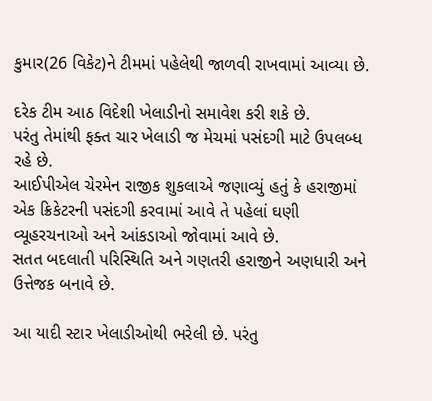કુમાર(26 વિકેટ)ને ટીમમાં પહેલેથી જાળવી રાખવામાં આવ્યા છે.

દરેક ટીમ આઠ વિદેશી ખેલાડીનો સમાવેશ કરી શકે છે.
પરંતુ તેમાંથી ફક્ત ચાર ખેલાડી જ મેચમાં પસંદગી માટે ઉપલબ્ધ રહે છે.
આઈપીએલ ચેરમેન રાજીક શુકલાએ જણાવ્યું હતું કે હરાજીમાં એક ક્રિકેટરની પસંદગી કરવામાં આવે તે પહેલાં ઘણી વ્યૂહરચનાઓ અને આંકડાઓ જોવામાં આવે છે.
સતત બદલાતી પરિસ્થિતિ અને ગણતરી હરાજીને અણધારી અને ઉત્તેજક બનાવે છે.

આ યાદી સ્ટાર ખેલાડીઓથી ભરેલી છે. પરંતુ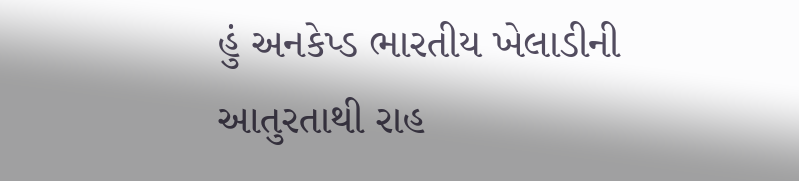હું અનકેપ્ડ ભારતીય ખેલાડીની આતુરતાથી રાહ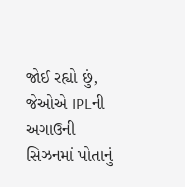જોઈ રહ્યો છું, જેઓએ IPLની અગાઉની સિઝનમાં પોતાનું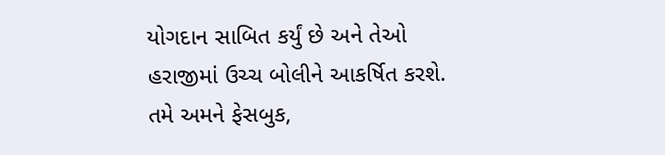યોગદાન સાબિત કર્યું છે અને તેઓ હરાજીમાં ઉચ્ચ બોલીને આકર્ષિત કરશે.
તમે અમને ફેસબુક,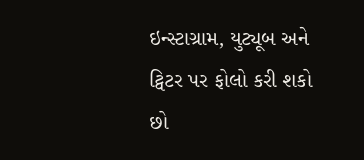ઇન્સ્ટાગ્રામ, યુટ્યૂબ અને ટ્વિટર પર ફોલો કરી શકો છો